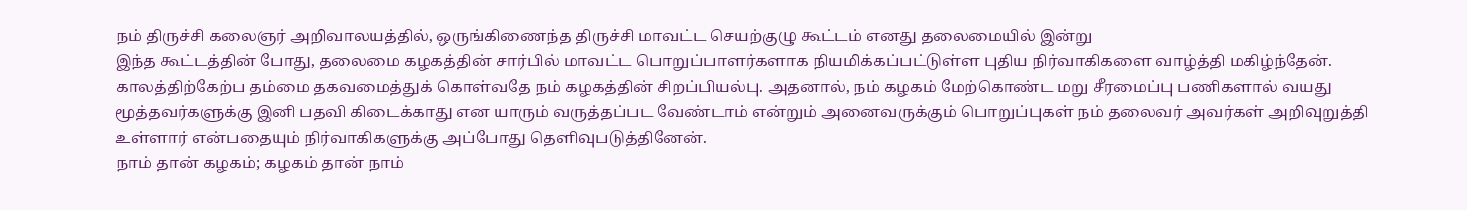நம் திருச்சி கலைஞர் அறிவாலயத்தில், ஒருங்கிணைந்த திருச்சி மாவட்ட செயற்குழு கூட்டம் எனது தலைமையில் இன்று
இந்த கூட்டத்தின் போது, தலைமை கழகத்தின் சார்பில் மாவட்ட பொறுப்பாளர்களாக நியமிக்கப்பட்டுள்ள புதிய நிர்வாகிகளை வாழ்த்தி மகிழ்ந்தேன்.
காலத்திற்கேற்ப தம்மை தகவமைத்துக் கொள்வதே நம் கழகத்தின் சிறப்பியல்பு. அதனால், நம் கழகம் மேற்கொண்ட மறு சீரமைப்பு பணிகளால் வயது மூத்தவர்களுக்கு இனி பதவி கிடைக்காது என யாரும் வருத்தப்பட வேண்டாம் என்றும் அனைவருக்கும் பொறுப்புகள் நம் தலைவர் அவர்கள் அறிவுறுத்தி உள்ளார் என்பதையும் நிர்வாகிகளுக்கு அப்போது தெளிவுபடுத்தினேன்.
நாம் தான் கழகம்; கழகம் தான் நாம்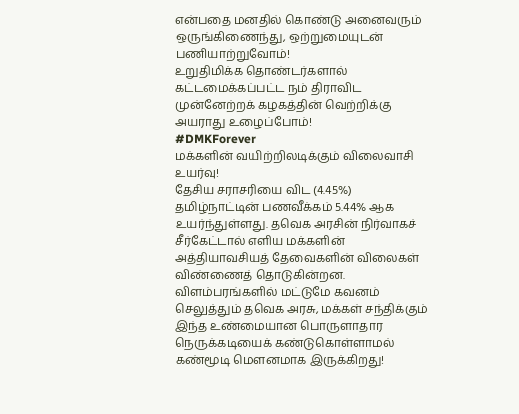என்பதை மனதில் கொண்டு அனைவரும் ஒருங்கிணைந்து, ஒற்றுமையுடன் பணியாற்றுவோம்!
உறுதிமிக்க தொண்டர்களால் கட்டமைக்கப்பட்ட நம் திராவிட முன்னேற்றக் கழகத்தின் வெற்றிக்கு அயராது உழைப்போம்!
#DMKForever
மக்களின் வயிற்றிலடிக்கும் விலைவாசி உயர்வு!
தேசிய சராசரியை விட (4.45%) தமிழ்நாட்டின் பணவீக்கம் 5.44% ஆக உயர்ந்துள்ளது. தவெக அரசின் நிர்வாகச் சீர்கேட்டால் எளிய மக்களின் அத்தியாவசியத் தேவைகளின் விலைகள் விண்ணைத் தொடுகின்றன.
விளம்பரங்களில் மட்டுமே கவனம் செலுத்தும் தவெக அரசு, மக்கள் சந்திக்கும் இந்த உண்மையான பொருளாதார நெருக்கடியைக் கண்டுகொள்ளாமல் கண்மூடி மௌனமாக இருக்கிறது!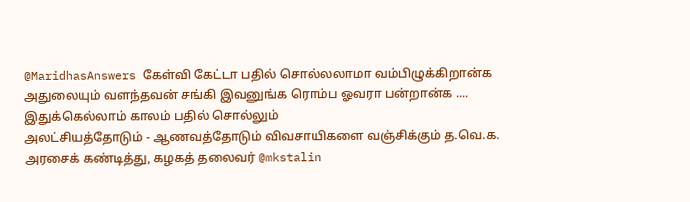@MaridhasAnswers கேள்வி கேட்டா பதில் சொல்லலாமா வம்பிழுக்கிறான்க அதுலையும் வளந்தவன் சங்கி இவனுங்க ரொம்ப ஓவரா பன்றான்க .... இதுக்கெல்லாம் காலம் பதில் சொல்லும்
அலட்சியத்தோடும் - ஆணவத்தோடும் விவசாயிகளை வஞ்சிக்கும் த.வெ.க. அரசைக் கண்டித்து, கழகத் தலைவர் @mkstalin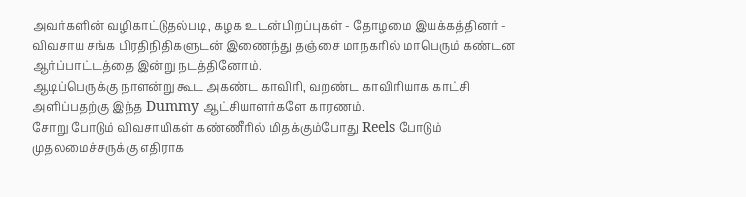அவர்களின் வழிகாட்டுதல்படி, கழக உடன்பிறப்புகள் - தோழமை இயக்கத்தினர் - விவசாய சங்க பிரதிநிதிகளுடன் இணைந்து தஞ்சை மாநகரில் மாபெரும் கண்டன ஆர்ப்பாட்டத்தை இன்று நடத்தினோம்.
ஆடிப்பெருக்கு நாளன்று கூட அகண்ட காவிரி, வறண்ட காவிரியாக காட்சி அளிப்பதற்கு இந்த Dummy ஆட்சியாளர்களே காரணம்.
சோறு போடும் விவசாயிகள் கண்ணீரில் மிதக்கும்போது Reels போடும் முதலமைச்சருக்கு எதிராக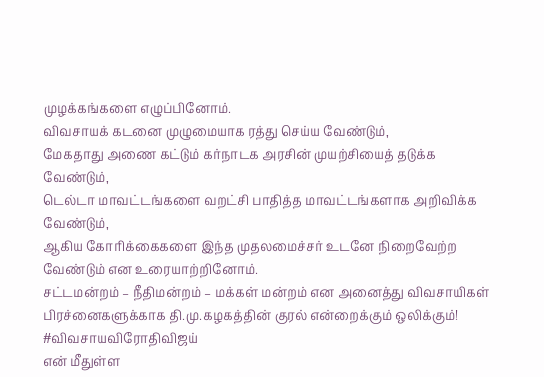முழக்கங்களை எழுப்பினோம்.
விவசாயக் கடனை முழுமையாக ரத்து செய்ய வேண்டும்,
மேகதாது அணை கட்டும் கர்நாடக அரசின் முயற்சியைத் தடுக்க வேண்டும்,
டெல்டா மாவட்டங்களை வறட்சி பாதித்த மாவட்டங்களாக அறிவிக்க வேண்டும்,
ஆகிய கோரிக்கைகளை இந்த முதலமைச்சர் உடனே நிறைவேற்ற வேண்டும் என உரையாற்றினோம்.
சட்டமன்றம் – நீதிமன்றம் – மக்கள் மன்றம் என அனைத்து விவசாயிகள் பிரச்னைகளுக்காக தி.மு.கழகத்தின் குரல் என்றைக்கும் ஒலிக்கும்!
#விவசாயவிரோதிவிஜய்
என் மீதுள்ள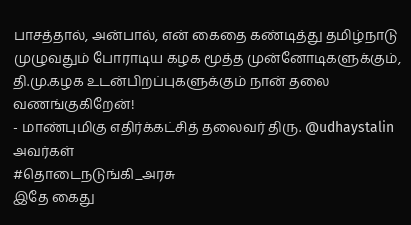பாசத்தால், அன்பால், என் கைதை கண்டித்து தமிழ்நாடு முழுவதும் போராடிய கழக மூத்த முன்னோடிகளுக்கும், தி.மு.கழக உடன்பிறப்புகளுக்கும் நான் தலை வணங்குகிறேன்!
- மாண்புமிகு எதிர்க்கட்சித் தலைவர் திரு. @udhaystalin அவர்கள்
#தொடைநடுங்கி_அரசு
இதே கைது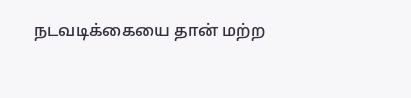நடவடிக்கையை தான் மற்ற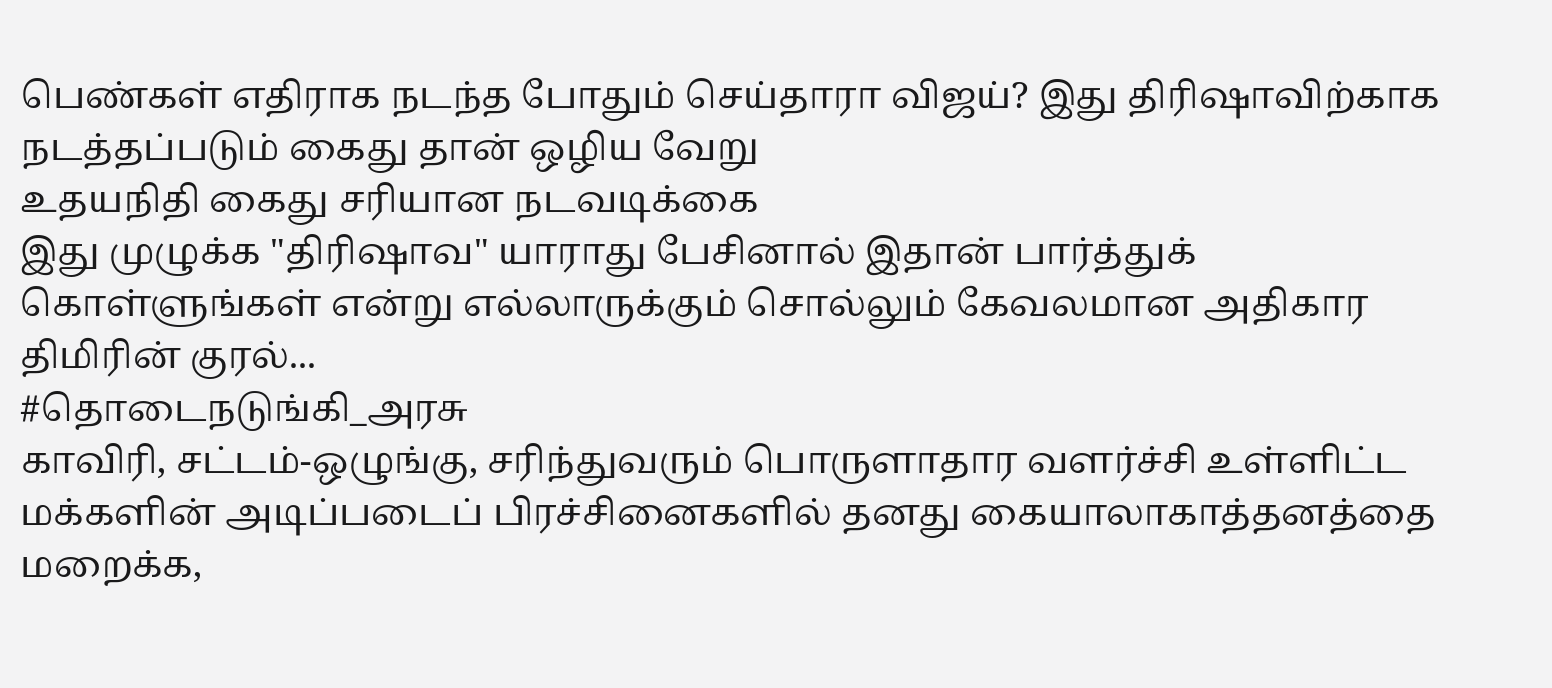பெண்கள் எதிராக நடந்த போதும் செய்தாரா விஜய்? இது திரிஷாவிற்காக நடத்தப்படும் கைது தான் ஒழிய வேறு
உதயநிதி கைது சரியான நடவடிக்கை
இது முழுக்க "திரிஷாவ" யாராது பேசினால் இதான் பார்த்துக் கொள்ளுங்கள் என்று எல்லாருக்கும் சொல்லும் கேவலமான அதிகார திமிரின் குரல்...
#தொடைநடுங்கி_அரசு
காவிரி, சட்டம்-ஒழுங்கு, சரிந்துவரும் பொருளாதார வளர்ச்சி உள்ளிட்ட மக்களின் அடிப்படைப் பிரச்சினைகளில் தனது கையாலாகாத்தனத்தை மறைக்க,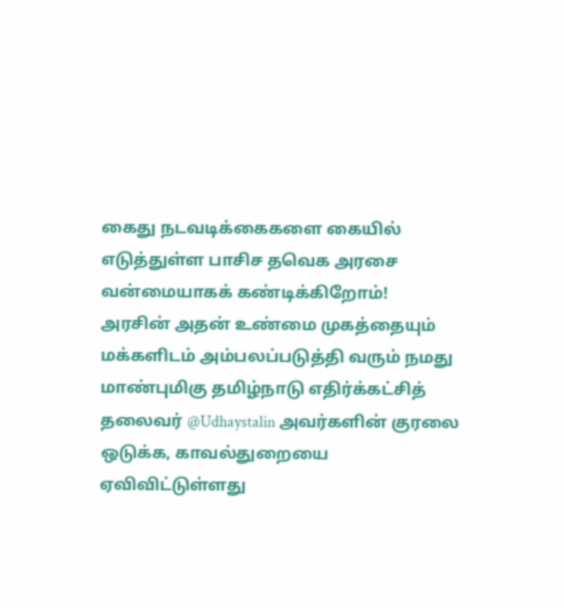கைது நடவடிக்கைகளை கையில் எடுத்துள்ள பாசிச தவெக அரசை வன்மையாகக் கண்டிக்கிறோம்!
அரசின் அதன் உண்மை முகத்தையும் மக்களிடம் அம்பலப்படுத்தி வரும் நமது மாண்புமிகு தமிழ்நாடு எதிர்க்கட்சித் தலைவர் @Udhaystalin அவர்களின் குரலை ஒடுக்க, காவல்துறையை ஏவிவிட்டுள்ளது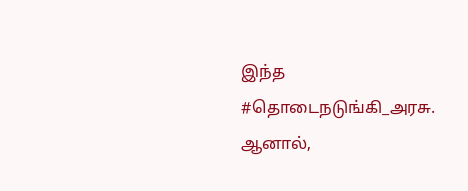இந்த #தொடைநடுங்கி_அரசு.
ஆனால்,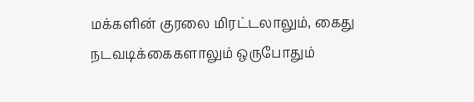மக்களின் குரலை மிரட்டலாலும், கைது நடவடிக்கைகளாலும் ஒருபோதும்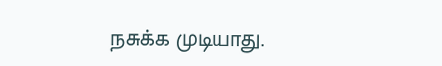நசுக்க முடியாது.